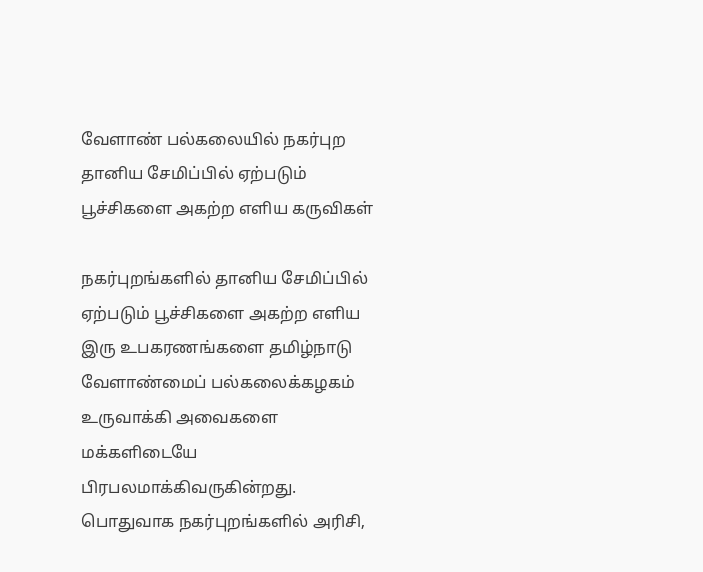வேளாண் பல்கலையில் நகர்புற தானிய சேமிப்பில் ஏற்படும் பூச்சிகளை அகற்ற எளிய கருவிகள்

நகர்புறங்களில் தானிய சேமிப்பில் ஏற்படும் பூச்சிகளை அகற்ற எளிய இரு உபகரணங்களை தமிழ்நாடு வேளாண்மைப் பல்கலைக்கழகம் உருவாக்கி அவைகளை மக்களிடையே பிரபலமாக்கிவருகின்றது. பொதுவாக நகர்புறங்களில் அரிசி,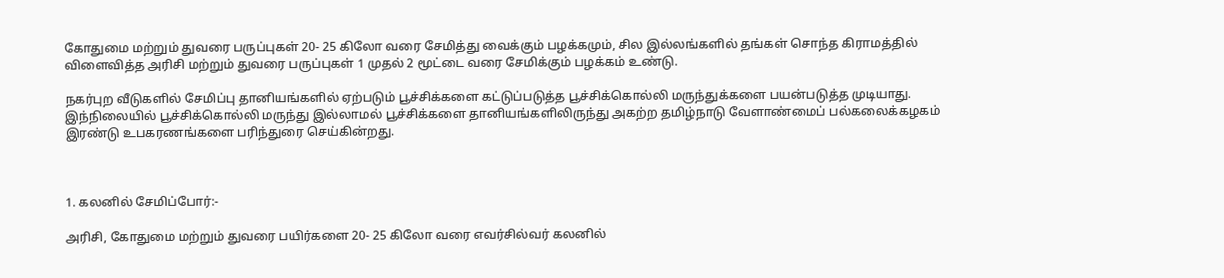கோதுமை மற்றும் துவரை பருப்புகள் 20- 25 கிலோ வரை சேமித்து வைக்கும் பழக்கமும், சில இல்லங்களில் தங்கள் சொந்த கிராமத்தில் விளைவித்த அரிசி மற்றும் துவரை பருப்புகள் 1 முதல் 2 மூட்டை வரை சேமிக்கும் பழக்கம் உண்டு.

நகர்புற வீடுகளில் சேமிப்பு தானியங்களில் ஏற்படும் பூச்சிக்களை கட்டுப்படுத்த பூச்சிக்கொல்லி மருந்துக்களை பயன்படுத்த முடியாது. இந்நிலையில் பூச்சிக்கொல்லி மருந்து இல்லாமல் பூச்சிக்களை தானியங்களிலிருந்து அகற்ற தமிழ்நாடு வேளாண்மைப் பல்கலைக்கழகம் இரண்டு உபகரணங்களை பரிந்துரை செய்கின்றது.



1. கலனில் சேமிப்போர்:-

அரிசி, கோதுமை மற்றும் துவரை பயிர்களை 20- 25 கிலோ வரை எவர்சில்வர் கலனில்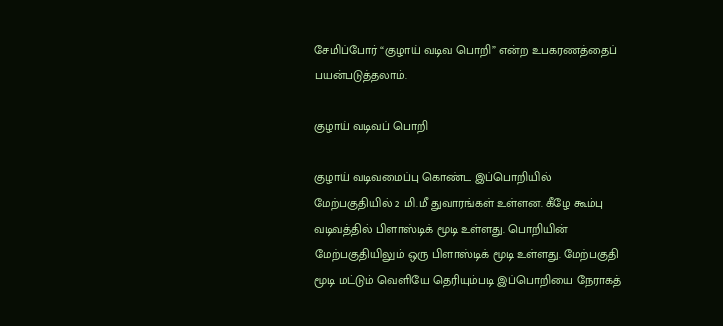சேமிப்போர் “குழாய் வடிவ பொறி” என்ற உபகரணத்தைப் பயன்படுத்தலாம்.

குழாய் வடிவப் பொறி

குழாய் வடிவமைப்பு கொண்ட இப்பொறியில் மேற்பகுதியில் 2 மி.மீ துவாரங்கள் உள்ளன. கீழே கூம்பு வடிவத்தில் பிளாஸ்டிக் மூடி உள்ளது. பொறியின் மேற்பகுதியிலும் ஒரு பிளாஸ்டிக் மூடி உள்ளது. மேற்பகுதி மூடி மட்டும் வெளியே தெரியும்படி இப்பொறியை நேராகத்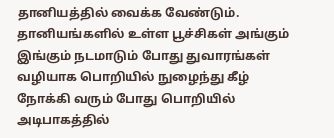தானியத்தில் வைக்க வேண்டும். தானியங்களில் உள்ள பூச்சிகள் அங்கும் இங்கும் நடமாடும் போது துவாரங்கள் வழியாக பொறியில் நுழைந்து கீழ் நோக்கி வரும் போது பொறியில் அடிபாகத்தில்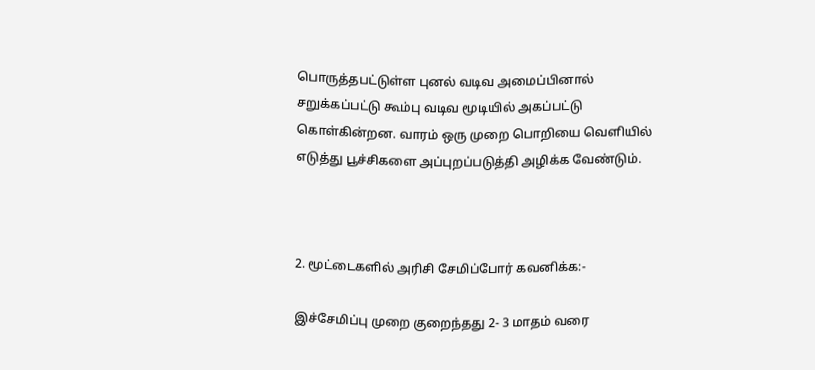பொருத்தபட்டுள்ள புனல் வடிவ அமைப்பினால் சறுக்கப்பட்டு கூம்பு வடிவ மூடியில் அகப்பட்டு கொள்கின்றன. வாரம் ஒரு முறை பொறியை வெளியில் எடுத்து பூச்சிகளை அப்புறப்படுத்தி அழிக்க வேண்டும்.



2. மூட்டைகளில் அரிசி சேமிப்போர் கவனிக்க:-

இச்சேமிப்பு முறை குறைந்தது 2- 3 மாதம் வரை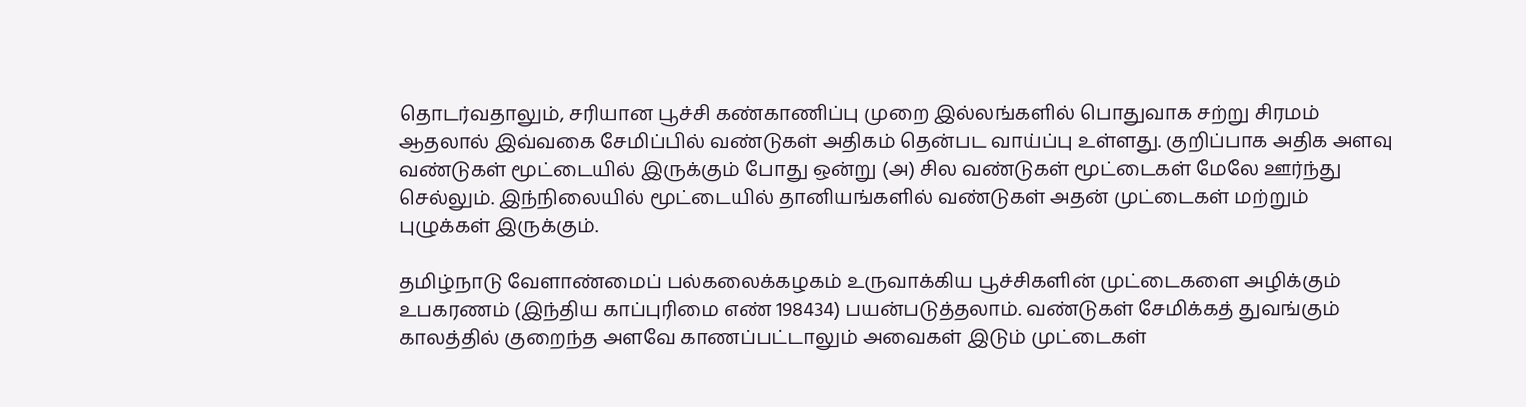தொடர்வதாலும், சரியான பூச்சி கண்காணிப்பு முறை இல்லங்களில் பொதுவாக சற்று சிரமம் ஆதலால் இவ்வகை சேமிப்பில் வண்டுகள் அதிகம் தென்பட வாய்ப்பு உள்ளது. குறிப்பாக அதிக அளவு வண்டுகள் மூட்டையில் இருக்கும் போது ஒன்று (அ) சில வண்டுகள் மூட்டைகள் மேலே ஊர்ந்து செல்லும். இந்நிலையில் மூட்டையில் தானியங்களில் வண்டுகள் அதன் முட்டைகள் மற்றும் புழுக்கள் இருக்கும்.

தமிழ்நாடு வேளாண்மைப் பல்கலைக்கழகம் உருவாக்கிய பூச்சிகளின் முட்டைகளை அழிக்கும் உபகரணம் (இந்திய காப்புரிமை எண் 198434) பயன்படுத்தலாம். வண்டுகள் சேமிக்கத் துவங்கும் காலத்தில் குறைந்த அளவே காணப்பட்டாலும் அவைகள் இடும் முட்டைகள்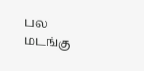பல மடங்கு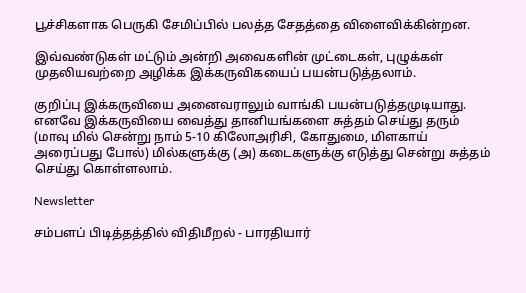பூச்சிகளாக பெருகி சேமிப்பில் பலத்த சேதத்தை விளைவிக்கின்றன.

இவ்வண்டுகள் மட்டும் அன்றி அவைகளின் முட்டைகள், புழுக்கள் முதலியவற்றை அழிக்க இக்கருவிகயைப் பயன்படுத்தலாம்.

குறிப்பு இக்கருவியை அனைவராலும் வாங்கி பயன்படுத்தமுடியாது. எனவே இக்கருவியை வைத்து தானியங்களை சுத்தம் செய்து தரும் (மாவு மில் சென்று நாம் 5-10 கிலோஅரிசி, கோதுமை, மிளகாய் அரைப்பது போல்) மில்களுக்கு (அ) கடைகளுக்கு எடுத்து சென்று சுத்தம் செய்து கொள்ளலாம்.

Newsletter

சம்பளப் பிடித்தத்தில் விதிமீறல் - பாரதியார்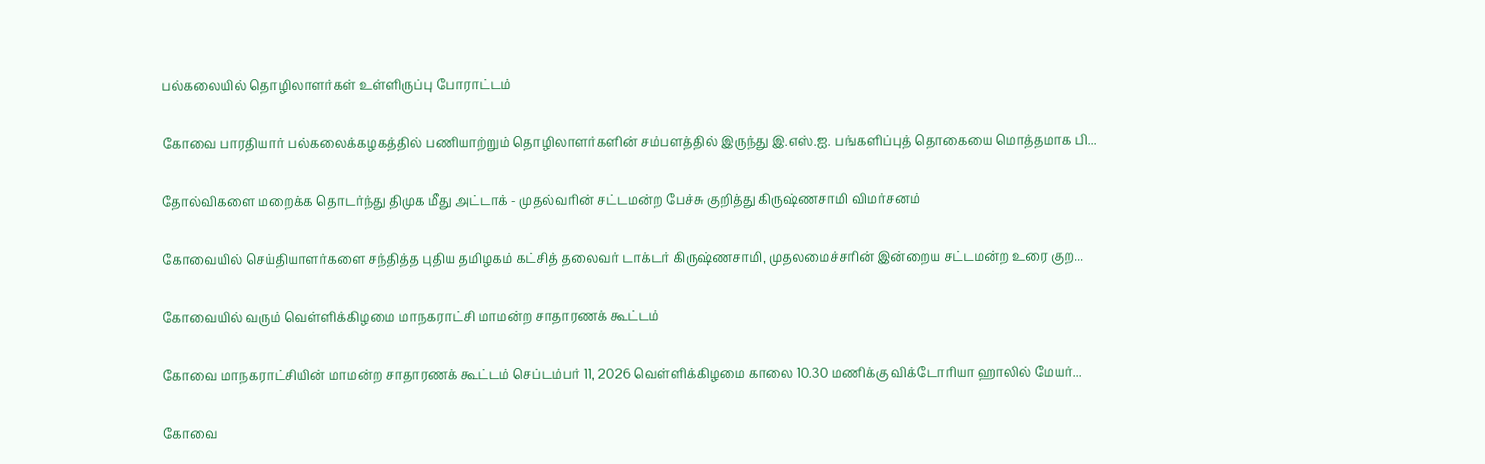பல்கலையில் தொழிலாளர்கள் உள்ளிருப்பு போராட்டம்

கோவை பாரதியார் பல்கலைக்கழகத்தில் பணியாற்றும் தொழிலாளர்களின் சம்பளத்தில் இருந்து இ.எஸ்.ஐ. பங்களிப்புத் தொகையை மொத்தமாக பி...

தோல்விகளை மறைக்க தொடர்ந்து திமுக மீது அட்டாக் - முதல்வரின் சட்டமன்ற பேச்சு குறித்து கிருஷ்ணசாமி விமர்சனம்

கோவையில் செய்தியாளர்களை சந்தித்த புதிய தமிழகம் கட்சித் தலைவர் டாக்டர் கிருஷ்ணசாமி, முதலமைச்சரின் இன்றைய சட்டமன்ற உரை குற...

கோவையில் வரும் வெள்ளிக்கிழமை மாநகராட்சி மாமன்ற சாதாரணக் கூட்டம்

கோவை மாநகராட்சியின் மாமன்ற சாதாரணக் கூட்டம் செப்டம்பர் 11, 2026 வெள்ளிக்கிழமை காலை 10.30 மணிக்கு விக்டோரியா ஹாலில் மேயர்...

கோவை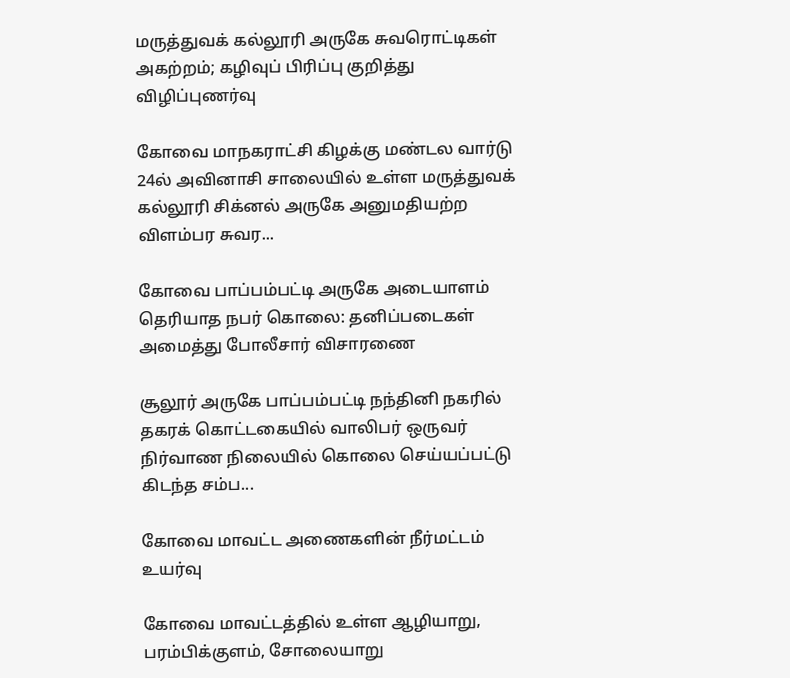மருத்துவக் கல்லூரி அருகே சுவரொட்டிகள் அகற்றம்; கழிவுப் பிரிப்பு குறித்து விழிப்புணர்வு

கோவை மாநகராட்சி கிழக்கு மண்டல வார்டு 24ல் அவினாசி சாலையில் உள்ள மருத்துவக் கல்லூரி சிக்னல் அருகே அனுமதியற்ற விளம்பர சுவர...

கோவை பாப்பம்பட்டி அருகே அடையாளம் தெரியாத நபர் கொலை: தனிப்படைகள் அமைத்து போலீசார் விசாரணை

சூலூர் அருகே பாப்பம்பட்டி நந்தினி நகரில் தகரக் கொட்டகையில் வாலிபர் ஒருவர் நிர்வாண நிலையில் கொலை செய்யப்பட்டு கிடந்த சம்ப...

கோவை மாவட்ட அணைகளின் நீர்மட்டம் உயர்வு

கோவை மாவட்டத்தில் உள்ள ஆழியாறு, பரம்பிக்குளம், சோலையாறு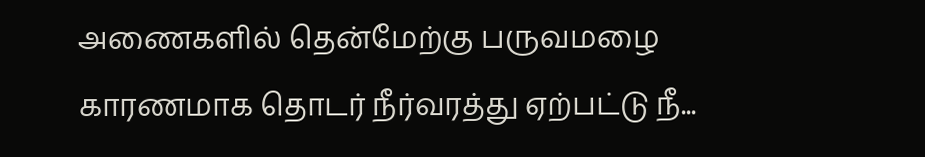அணைகளில் தென்மேற்கு பருவமழை காரணமாக தொடர் நீர்வரத்து ஏற்பட்டு நீ...